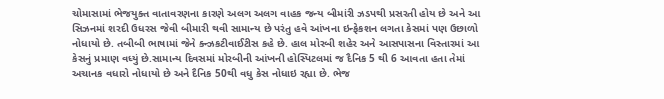ચોમાસામાં ભેજયુક્ત વાતાવરણના કારણે અલગ અલગ વાહક જન્ય બીમાંરી ઝડપથી પ્રસરતી હોય છે અને આ સિઝનમાં શરદી ઉધરસ જેવી બીમારી થવી સામાન્ય છે પરંતુ હવે આંખના ઇન્ફેકશન લગતા કેસમાં પણ ઉછાળો નોધાયો છે. તબીબી ભાષામાં જેને ક્ન્ઝકટીવાઈટીસ કહે છે. હાલ મોરબી શહેર અને આસપાસના વિસ્તારમાં આ કેસનું પ્રમાણ વધ્યું છે.સામાન્ય દિવસમાં મોરબીની આંખની હોસ્પિટલમાં જ દૈનિક 5 થી 6 આવતા હતા તેમાં અચાનક વધારો નોધાયો છે અને દૈનિક 50થી વધુ કેસ નોધાઇ રહ્યા છે. ભેજ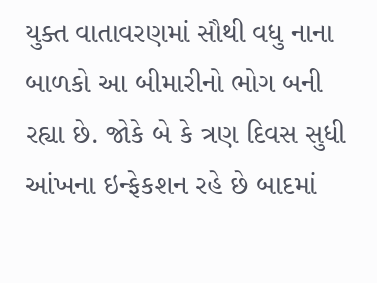યુક્ત વાતાવરણમાં સૌથી વધુ નાના બાળકો આ બીમારીનો ભોગ બની રહ્યા છે. જોકે બે કે ત્રણ દિવસ સુધી આંખના ઇન્ફેકશન રહે છે બાદમાં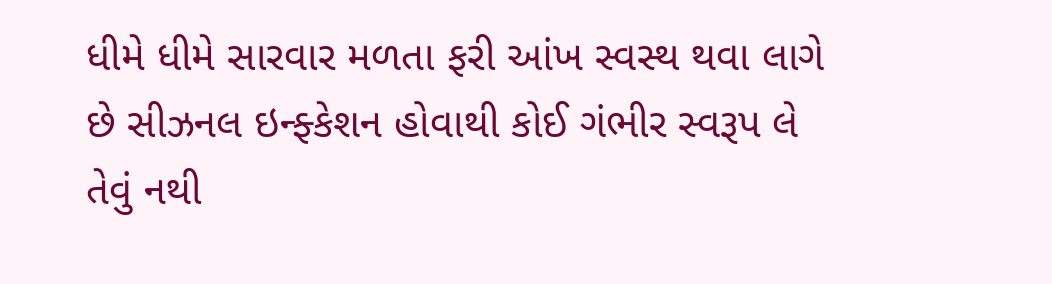ધીમે ધીમે સારવાર મળતા ફરી આંખ સ્વસ્થ થવા લાગે છે સીઝનલ ઇન્ફ્કેશન હોવાથી કોઈ ગંભીર સ્વરૂપ લે તેવું નથી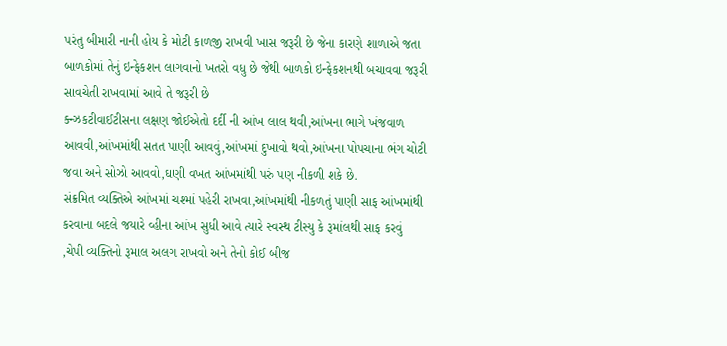પરંતુ બીમારી નાની હોય કે મોટી કાળજી રાખવી ખાસ જરૂરી છે જેના કારણે શાળાએ જતા બાળકોમાં તેનું ઇન્ફેકશન લાગવાનો ખતરો વધુ છે જેથી બાળકો ઇન્ફેકશનથી બચાવવા જરૂરી સાવચેતી રાખવામાં આવે તે જરૂરી છે
ક્ન્ઝકટીવાઈટીસના લક્ષણ જોઈએતો દર્દી ની આંખ લાલ થવી,આંખના ભાગે ખંજવાળ આવવી,આંખમાંથી સતત પાણી આવવું,આંખમાં દુખાવો થવો,આંખના પોપચાના ભંગ ચોટી જવા અને સોઝો આવવો,ઘણી વખત આંખમાંથી પરું પણ નીકળી શકે છે.
સંક્રમિત વ્યક્તિએ આંખમાં ચશ્માં પહેરી રાખવા,આંખમાંથી નીકળતું પાણી સાફ આંખમાંથી કરવાના બદલે જયારે વ્હીના આંખ સુધી આવે ત્યારે સ્વસ્થ ટીસ્યુ કે રૂમાંલથી સાફ કરવું ,ચેપી વ્યક્તિનો રૂમાલ અલગ રાખવો અને તેનો કોઈ બીજ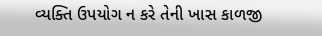વ્યક્તિ ઉપયોગ ન કરે તેની ખાસ કાળજી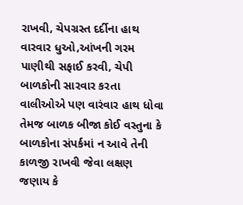રાખવી, ચેપગ્રસ્ત દર્દીના હાથ વારવાર ધુઓ,આંખની ગરમ પાણીથી સફાઈ કરવી, ચેપી બાળકોની સારવાર કરતા વાલીઓએ પણ વારંવાર હાથ ધોવા તેમજ બાળક બીજા કોઈ વસ્તુના કે બાળકોના સંપર્કમાં ન આવે તેની કાળજી રાખવી જેવા લક્ષણ જણાય કે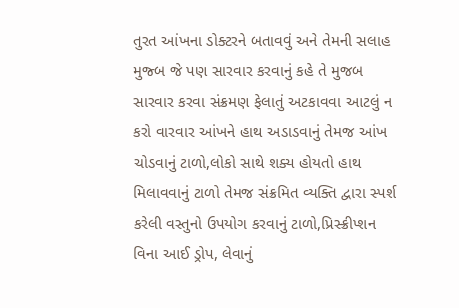તુરત આંખના ડોક્ટરને બતાવવું અને તેમની સલાહ મુજ્બ જે પણ સારવાર કરવાનું કહે તે મુજબ સારવાર કરવા સંક્રમણ ફેલાતું અટકાવવા આટલું ન કરો વારવાર આંખને હાથ અડાડવાનું તેમજ આંખ ચોડવાનું ટાળો,લોકો સાથે શક્ય હોયતો હાથ મિલાવવાનું ટાળો તેમજ સંક્રમિત વ્યક્તિ દ્વારા સ્પર્શ કરેલી વસ્તુનો ઉપયોગ કરવાનું ટાળો,પ્રિસ્ક્રીપ્શન વિના આઈ ડ્રોપ, લેવાનું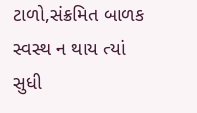ટાળો,સંક્રમિત બાળક સ્વસ્થ ન થાય ત્યાં સુધી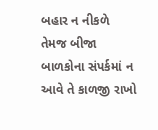બહાર ન નીકળે તેમજ બીજા બાળકોના સંપર્કમાં ન આવે તે કાળજી રાખો